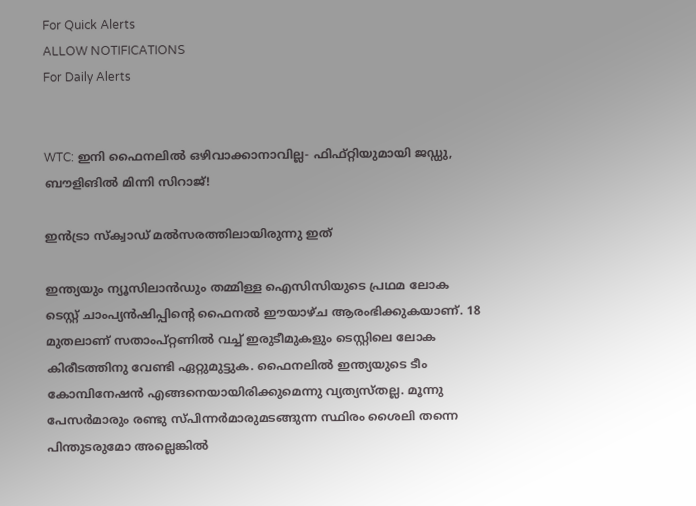For Quick Alerts
ALLOW NOTIFICATIONS
For Daily Alerts


WTC: ഇനി ഫൈനലില്‍ ഒഴിവാക്കാനാവില്ല- ഫിഫ്റ്റിയുമായി ജഡ്ഡു, ബൗളിങില്‍ മിന്നി സിറാജ്!

ഇന്‍ട്രാ സ്‌ക്വാഡ് മല്‍സരത്തിലായിരുന്നു ഇത്

ഇന്ത്യയും ന്യൂസിലാന്‍ഡും തമ്മിള്ള ഐസിസിയുടെ പ്രഥമ ലോക ടെസ്റ്റ് ചാംപ്യന്‍ഷിപ്പിന്റെ ഫൈനല്‍ ഈയാഴ്ച ആരംഭിക്കുകയാണ്. 18 മുതലാണ് സതാംപ്റ്റണില്‍ വച്ച് ഇരുടീമുകളും ടെസ്റ്റിലെ ലോക കിരീടത്തിനു വേണ്ടി ഏറ്റുമുട്ടുക. ഫൈനലില്‍ ഇന്ത്യയുടെ ടീം കോമ്പിനേഷന്‍ എങ്ങനെയായിരിക്കുമെന്നു വ്യത്യസ്തല്ല. മൂന്നു പേസര്‍മാരും രണ്ടു സ്പിന്നര്‍മാരുമടങ്ങുന്ന സ്ഥിരം ശൈലി തന്നെ പിന്തുടരുമോ അല്ലെങ്കില്‍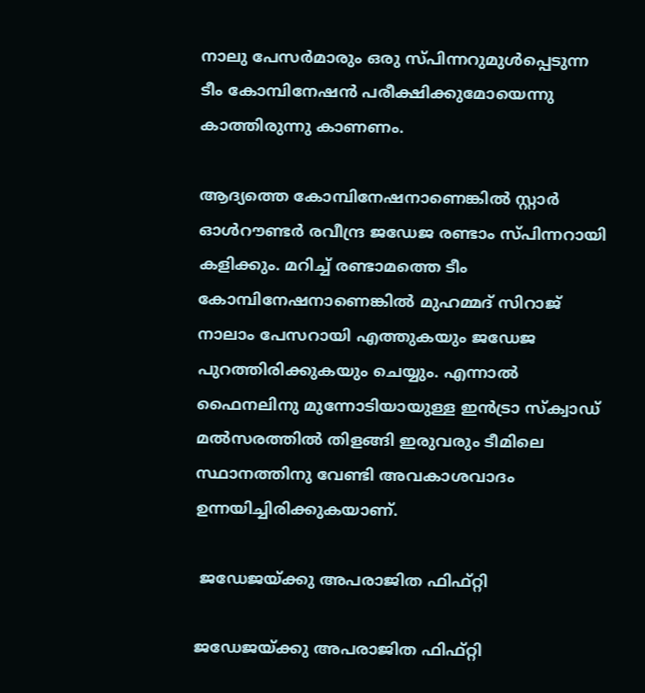നാലു പേസര്‍മാരും ഒരു സ്പിന്നറുമുള്‍പ്പെടുന്ന ടീം കോമ്പിനേഷന്‍ പരീക്ഷിക്കുമോയെന്നു കാത്തിരുന്നു കാണണം.

ആദ്യത്തെ കോമ്പിനേഷനാണെങ്കില്‍ സ്റ്റാര്‍ ഓള്‍റൗണ്ടര്‍ രവീന്ദ്ര ജഡേജ രണ്ടാം സ്പിന്നറായി കളിക്കും. മറിച്ച് രണ്ടാമത്തെ ടീം കോമ്പിനേഷനാണെങ്കില്‍ മുഹമ്മദ് സിറാജ് നാലാം പേസറായി എത്തുകയും ജഡേജ പുറത്തിരിക്കുകയും ചെയ്യും. എന്നാല്‍ ഫൈനലിനു മുന്നോടിയായുള്ള ഇന്‍ട്രാ സ്‌ക്വാഡ് മല്‍സരത്തില്‍ തിളങ്ങി ഇരുവരും ടീമിലെ സ്ഥാനത്തിനു വേണ്ടി അവകാശവാദം ഉന്നയിച്ചിരിക്കുകയാണ്.

 ജഡേജയ്ക്കു അപരാജിത ഫിഫ്റ്റി

ജഡേജയ്ക്കു അപരാജിത ഫിഫ്റ്റി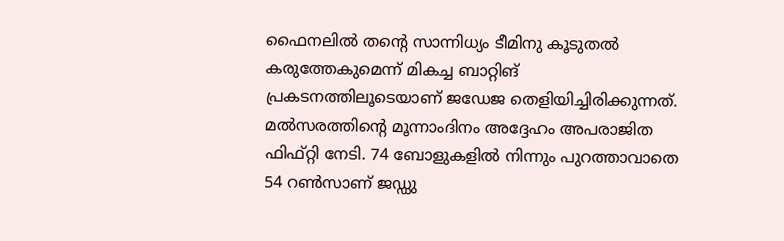ഫൈനലില്‍ തന്റെ സാന്നിധ്യം ടീമിനു കൂടുതല്‍ കരുത്തേകുമെന്ന് മികച്ച ബാറ്റിങ് പ്രകടനത്തിലൂടെയാണ് ജഡേജ തെളിയിച്ചിരിക്കുന്നത്. മല്‍സരത്തിന്റെ മൂന്നാംദിനം അദ്ദേഹം അപരാജിത ഫിഫ്റ്റി നേടി. 74 ബോളുകളില്‍ നിന്നും പുറത്താവാതെ 54 റണ്‍സാണ് ജഡ്ഡു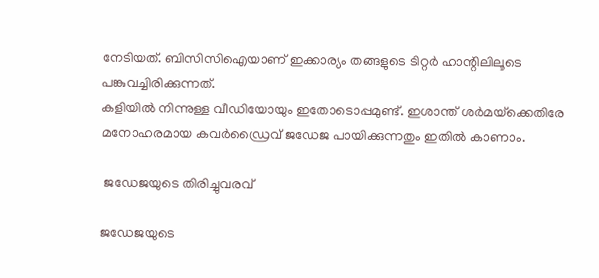നേടിയത്. ബിസിസിഐയാണ് ഇക്കാര്യം തങ്ങളുടെ ടിറ്റര്‍ ഹാന്റിലിലൂടെ പങ്കുവച്ചിരിക്കുന്നത്.
കളിയില്‍ നിന്നുള്ള വീഡിയോയും ഇതോടൊപ്പമുണ്ട്. ഇശാന്ത് ശര്‍മയ്‌ക്കെതിരേ മനോഹരമായ കവര്‍ഡ്രൈവ് ജഡേജ പായിക്കുന്നതും ഇതില്‍ കാണാം.

 ജഡേജയുടെ തിരിച്ചുവരവ്

ജഡേജയുടെ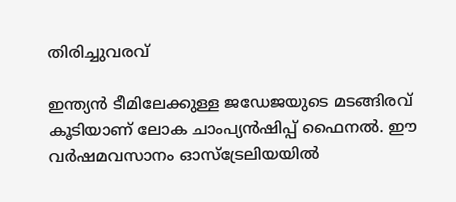തിരിച്ചുവരവ്

ഇന്ത്യന്‍ ടീമിലേക്കുള്ള ജഡേജയുടെ മടങ്ങിരവ് കൂടിയാണ് ലോക ചാംപ്യന്‍ഷിപ്പ് ഫൈനല്‍. ഈ വര്‍ഷമവസാനം ഓസ്‌ട്രേലിയയില്‍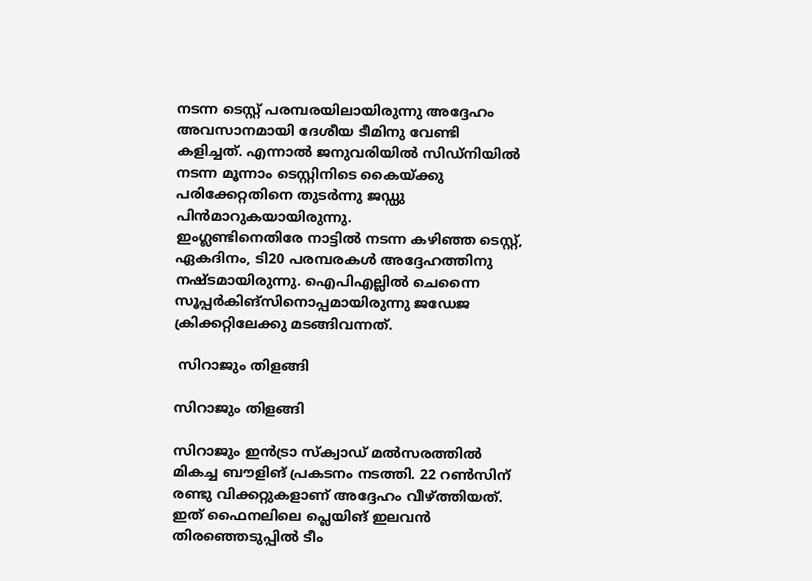നടന്ന ടെസ്റ്റ് പരമ്പരയിലായിരുന്നു അദ്ദേഹം അവസാനമായി ദേശീയ ടീമിനു വേണ്ടി കളിച്ചത്. എന്നാല്‍ ജനുവരിയില്‍ സിഡ്‌നിയില്‍ നടന്ന മൂന്നാം ടെസ്റ്റിനിടെ കൈയ്ക്കു പരിക്കേറ്റതിനെ തുടര്‍ന്നു ജഡ്ഡു പിന്‍മാറുകയായിരുന്നു.
ഇംഗ്ലണ്ടിനെതിരേ നാട്ടില്‍ നടന്ന കഴിഞ്ഞ ടെസ്റ്റ്, ഏകദിനം, ടി20 പരമ്പരകള്‍ അദ്ദേഹത്തിനു നഷ്ടമായിരുന്നു. ഐപിഎല്ലില്‍ ചെന്നൈ സൂപ്പര്‍കിങ്‌സിനൊപ്പമായിരുന്നു ജഡേജ ക്രിക്കറ്റിലേക്കു മടങ്ങിവന്നത്.

 സിറാജും തിളങ്ങി

സിറാജും തിളങ്ങി

സിറാജും ഇന്‍ട്രാ സ്‌ക്വാഡ് മല്‍സരത്തില്‍ മികച്ച ബൗളിങ് പ്രകടനം നടത്തി. 22 റണ്‍സിന് രണ്ടു വിക്കറ്റുകളാണ് അദ്ദേഹം വീഴ്ത്തിയത്. ഇത് ഫൈനലിലെ പ്ലെയിങ് ഇലവന്‍ തിരഞ്ഞെടുപ്പില്‍ ടീം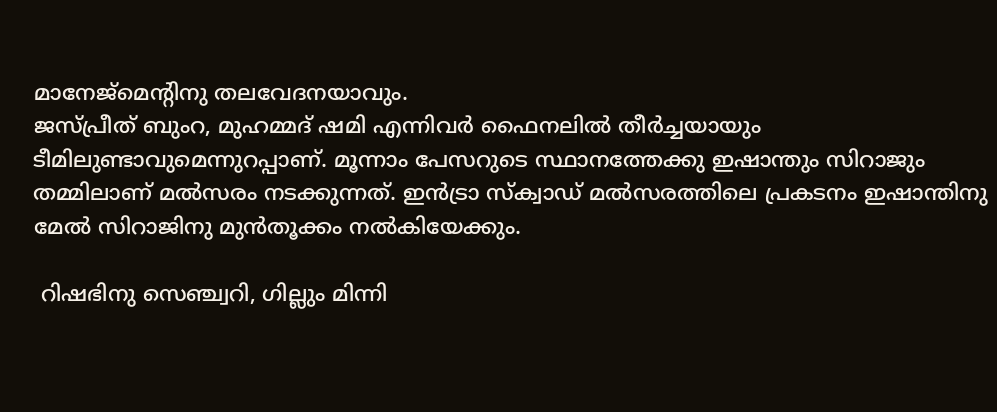മാനേജ്‌മെന്റിനു തലവേദനയാവും.
ജസ്പ്രീത് ബുംറ, മുഹമ്മദ് ഷമി എന്നിവര്‍ ഫൈനലില്‍ തീര്‍ച്ചയായും ടീമിലുണ്ടാവുമെന്നുറപ്പാണ്. മൂന്നാം പേസറുടെ സ്ഥാനത്തേക്കു ഇഷാന്തും സിറാജും തമ്മിലാണ് മല്‍സരം നടക്കുന്നത്. ഇന്‍ട്രാ സ്‌ക്വാഡ് മല്‍സരത്തിലെ പ്രകടനം ഇഷാന്തിനു മേല്‍ സിറാജിനു മുന്‍തൂക്കം നല്‍കിയേക്കും.

 റിഷഭിനു സെഞ്ച്വറി, ഗില്ലും മിന്നി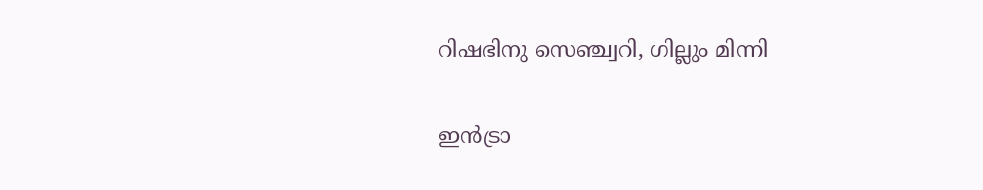റിഷഭിനു സെഞ്ച്വറി, ഗില്ലും മിന്നി

ഇന്‍ട്രാ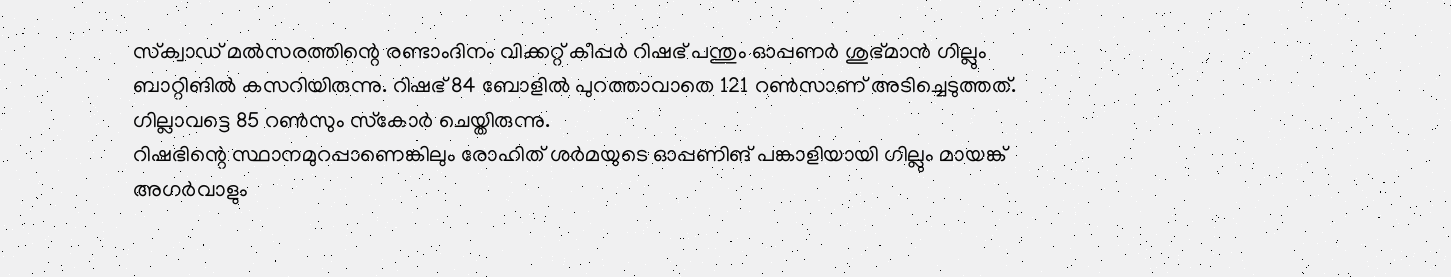സ്‌ക്വാഡ് മല്‍സരത്തിന്റെ രണ്ടാംദിനം വിക്കറ്റ് കീപ്പര്‍ റിഷഭ് പന്തും ഓപ്പണര്‍ ശുഭ്മാന്‍ ഗില്ലും ബാറ്റിങില്‍ കസറിയിരുന്നു. റിഷഭ് 84 ബോളില്‍ പുറത്താവാതെ 121 റണ്‍സാണ് അടിച്ചെടുത്തത്. ഗില്ലാവട്ടെ 85 റണ്‍സും സ്‌കോര്‍ ചെയ്തിരുന്നു.
റിഷഭിന്റെ സ്ഥാനമുറപ്പാണെങ്കിലും രോഹിത് ശര്‍മയുടെ ഓപ്പണിങ് പങ്കാളിയായി ഗില്ലും മായങ്ക് അഗര്‍വാളും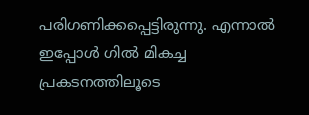പരിഗണിക്കപ്പെട്ടിരുന്നു. എന്നാല്‍ ഇപ്പോള്‍ ഗില്‍ മികച്ച പ്രകടനത്തിലൂടെ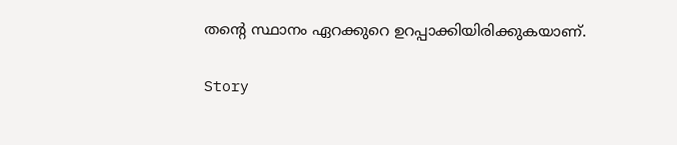തന്റെ സ്ഥാനം ഏറക്കുറെ ഉറപ്പാക്കിയിരിക്കുകയാണ്.

Story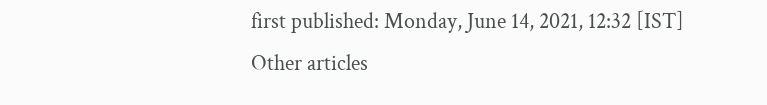first published: Monday, June 14, 2021, 12:32 [IST]
Other articles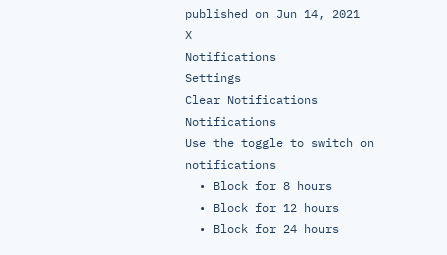published on Jun 14, 2021
X
Notifications
Settings
Clear Notifications
Notifications
Use the toggle to switch on notifications
  • Block for 8 hours
  • Block for 12 hours
  • Block for 24 hours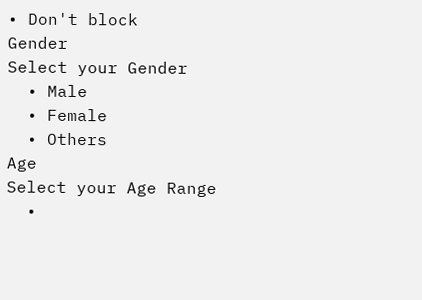• Don't block
Gender
Select your Gender
  • Male
  • Female
  • Others
Age
Select your Age Range
  •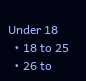Under 18
  • 18 to 25
  • 26 to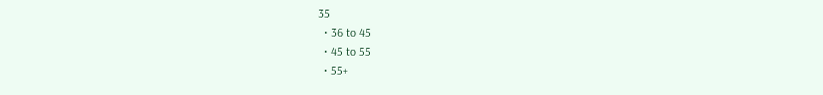35
  • 36 to 45
  • 45 to 55
  • 55+